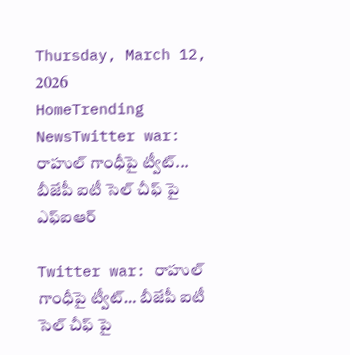Thursday, March 12, 2026
HomeTrending NewsTwitter war: రాహుల్ గాంధీపై ట్వీట్‌... బీజేపీ ఐటీ సెల్ చీఫ్ పై ఎఫ్ఐఆర్

Twitter war: రాహుల్ గాంధీపై ట్వీట్‌… బీజేపీ ఐటీ సెల్ చీఫ్ పై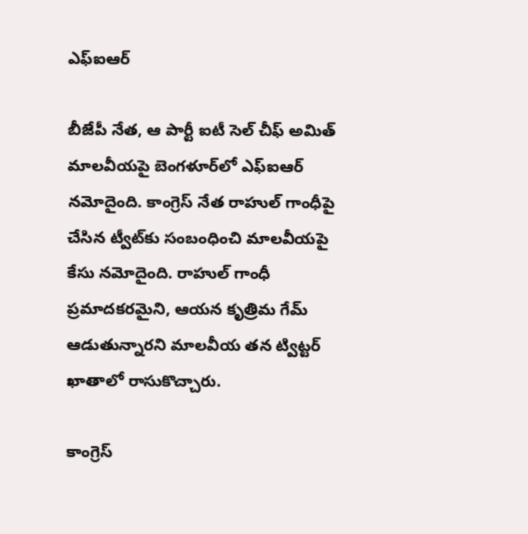ఎఫ్ఐఆర్

బీజేపీ నేత‌, ఆ పార్టీ ఐటీ సెల్ చీఫ్ అమిత్ మాల‌వీయ‌పై బెంగ‌ళూర్‌లో ఎఫ్ఐఆర్ న‌మోదైంది. కాంగ్రెస్ నేత రాహుల్ గాంధీపై చేసిన ట్వీట్‌కు సంబంధించి మాల‌వీయ‌పై కేసు న‌మోదైంది. రాహుల్ గాంధీ ప్ర‌మాద‌క‌ర‌మైని, ఆయ‌న కృత్రిమ గేమ్ ఆడుతున్నార‌ని మాల‌వీయ త‌న ట్విట్ట‌ర్ ఖాతాలో రాసుకొచ్చారు.

కాంగ్రెస్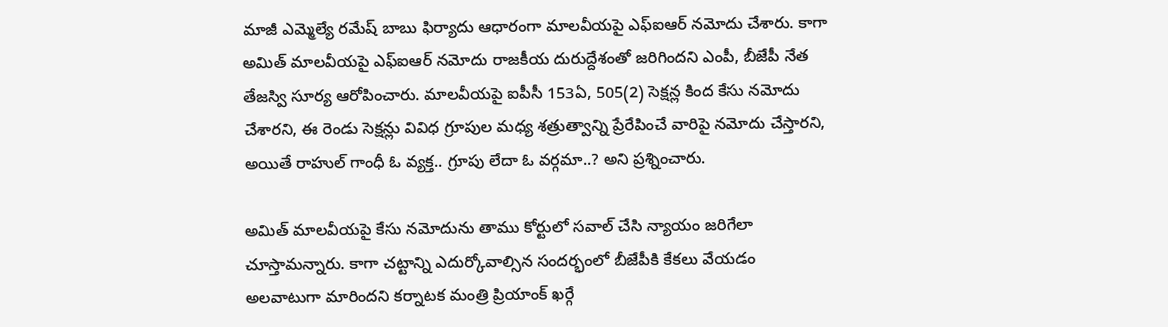మాజీ ఎమ్మెల్యే ర‌మేష్ బాబు ఫిర్యాదు ఆధారంగా మాల‌వీయ‌పై ఎఫ్ఐఆర్ న‌మోదు చేశారు. కాగా అమిత్ మాల‌వీయ‌పై ఎఫ్ఐఆర్ న‌మోదు రాజ‌కీయ దురుద్దేశంతో జ‌రిగింద‌ని ఎంపీ, బీజేపీ నేత తేజ‌స్వి సూర్య ఆరోపించారు. మాల‌వీయ‌పై ఐపీసీ 153ఏ, 505(2) సెక్ష‌న్ల కింద కేసు న‌మోదు చేశార‌ని, ఈ రెండు సెక్ష‌న్లు వివిధ గ్రూపుల మ‌ధ్య శత్రుత్వాన్ని ప్రేరేపించే వారిపై న‌మోదు చేస్తార‌ని, అయితే రాహుల్ గాంధీ ఓ వ్య‌క్త.. గ్రూపు లేదా ఓ వ‌ర్గమా..? అని ప్ర‌శ్నించారు.

అమిత్ మాల‌వీయ‌పై కేసు న‌మోదును తాము కోర్టులో స‌వాల్ చేసి న్యాయం జ‌రిగేలా చూస్తామ‌న్నారు. కాగా చ‌ట్టాన్ని ఎదుర్కోవాల్సిన సంద‌ర్భంలో బీజేపీకి కేక‌లు వేయ‌డం అల‌వాటుగా మారింద‌ని క‌ర్నాట‌క మంత్రి ప్రియాంక్ ఖ‌ర్గే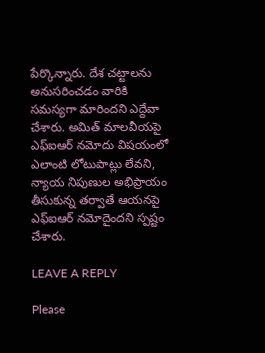పేర్కొన్నారు. దేశ చ‌ట్టాల‌ను అనుస‌రించ‌డం వారికి స‌మ‌స్య‌గా మారింద‌ని ఎద్దేవా చేశారు. అమిత్ మాల‌వీయ‌పై ఎఫ్ఐఆర్ న‌మోదు విష‌యంలో ఎలాంటి లోటుపాట్లు లేవ‌ని, న్యాయ నిపుణుల అభిప్రాయం తీసుకున్న త‌ర్వాతే ఆయ‌న‌పై ఎఫ్ఐఆర్ న‌మోదైంద‌ని స్ప‌ష్టం చేశారు.

LEAVE A REPLY

Please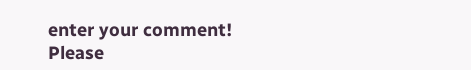enter your comment!
Please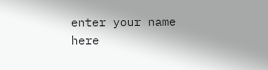enter your name here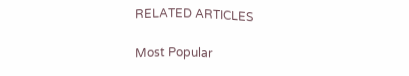RELATED ARTICLES

Most Popular